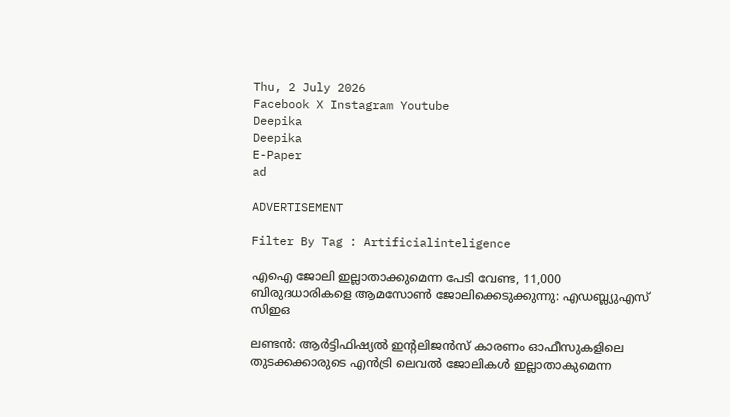Thu, 2 July 2026
Facebook X Instagram Youtube
Deepika
Deepika
E-Paper
ad

ADVERTISEMENT

Filter By Tag : Artificialinteligence

എഐ ജോലി ഇല്ലാതാക്കുമെന്ന പേടി വേണ്ട, 11,000 ബിരുദധാരികളെ ആമസോൺ ജോലിക്കെടുക്കുന്നു: എഡബ്ല്യുഎസ് സിഇഒ

ലണ്ടൻ: ആർട്ടിഫിഷ്യൽ ഇന്‍റലിജൻസ് കാരണം ഓഫീസുകളിലെ തുടക്കക്കാരുടെ എൻട്രി ലെവൽ ജോലികൾ ഇല്ലാതാകുമെന്ന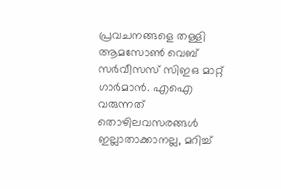പ്രവചനങ്ങളെ തള്ളി ആമസോൺ വെബ് സർവീസസ് സിഇഒ മാറ്റ് ഗാർമാൻ. എഐ വരുന്നത് തൊഴിലവസരങ്ങൾ ഇല്ലാതാക്കാനല്ല, മറിച്ച്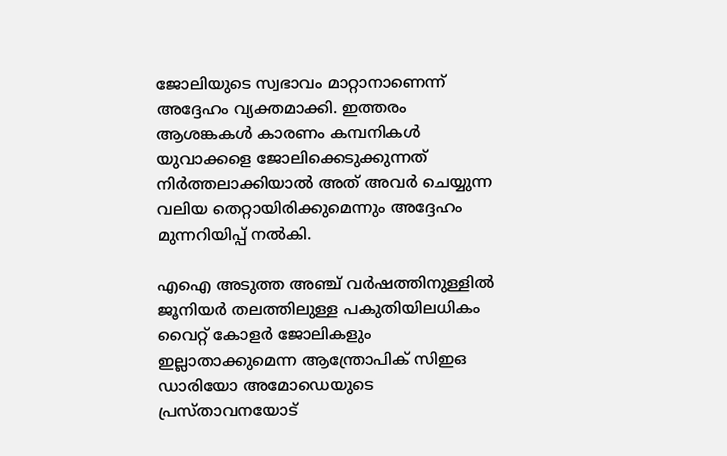ജോലിയുടെ സ്വഭാവം മാറ്റാനാണെന്ന് അദ്ദേഹം വ്യക്തമാക്കി. ഇത്തരം ആശങ്കകൾ കാരണം കമ്പനികൾ യുവാക്കളെ ജോലിക്കെടുക്കുന്നത് നിർത്തലാക്കിയാൽ അത് അവർ ചെയ്യുന്ന വലിയ തെറ്റായിരിക്കുമെന്നും അദ്ദേഹം മുന്നറിയിപ്പ് നൽകി.

എഐ അടുത്ത അഞ്ച് വർഷത്തിനുള്ളിൽ ജൂനിയർ തലത്തിലുള്ള പകുതിയിലധികം വൈറ്റ് കോളർ ജോലികളും ഇല്ലാതാക്കുമെന്ന ആന്ത്രോപിക് സിഇഒ ഡാരിയോ അമോഡെയുടെ പ്രസ്താവനയോട്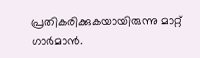പ്രതികരിക്കുകയായിരുന്നു മാറ്റ് ഗാർമാൻ.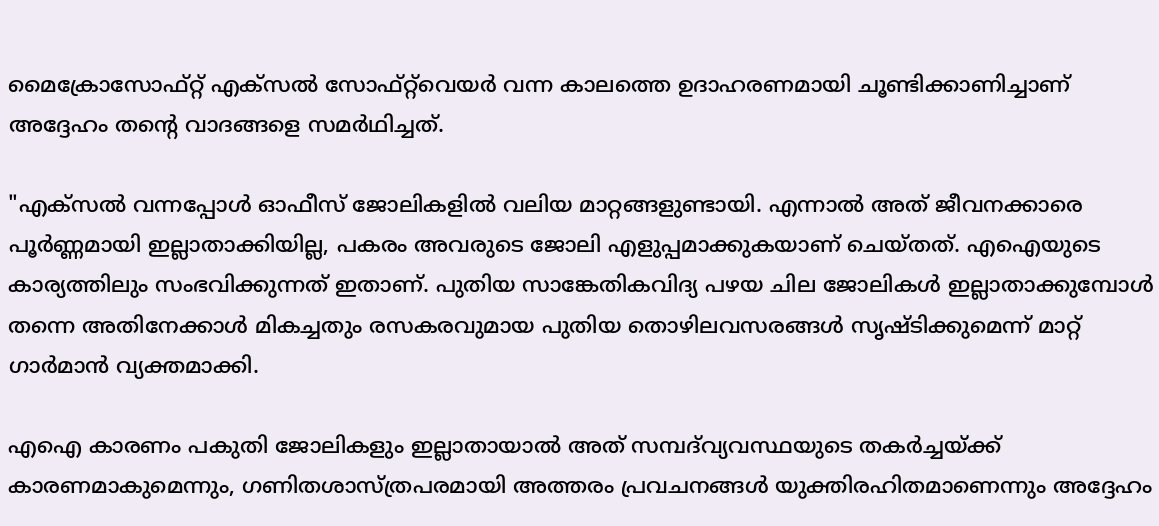മൈക്രോസോഫ്റ്റ് എക്സൽ സോഫ്റ്റ്‌വെയർ വന്ന കാലത്തെ ഉദാഹരണമായി ചൂണ്ടിക്കാണിച്ചാണ് അദ്ദേഹം തന്‍റെ വാദങ്ങളെ സമർഥിച്ചത്.

"എക്സൽ വന്നപ്പോൾ ഓഫീസ് ജോലികളിൽ വലിയ മാറ്റങ്ങളുണ്ടായി. എന്നാൽ അത് ജീവനക്കാരെ പൂർണ്ണമായി ഇല്ലാതാക്കിയില്ല, പകരം അവരുടെ ജോലി എളുപ്പമാക്കുകയാണ് ചെയ്തത്. എഐയുടെ കാര്യത്തിലും സംഭവിക്കുന്നത് ഇതാണ്. പുതിയ സാങ്കേതികവിദ്യ പഴയ ചില ജോലികൾ ഇല്ലാതാക്കുമ്പോൾ തന്നെ അതിനേക്കാൾ മികച്ചതും രസകരവുമായ പുതിയ തൊഴിലവസരങ്ങൾ സൃഷ്ടിക്കുമെന്ന് മാറ്റ് ഗാർമാൻ വ്യക്തമാക്കി.

എഐ കാരണം പകുതി ജോലികളും ഇല്ലാതായാൽ അത് സമ്പദ്‌വ്യവസ്ഥയുടെ തകർച്ചയ്ക്ക് കാരണമാകുമെന്നും, ഗണിതശാസ്ത്രപരമായി അത്തരം പ്രവചനങ്ങൾ യുക്തിരഹിതമാണെന്നും അദ്ദേഹം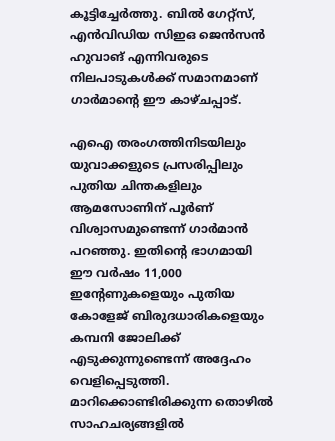കൂട്ടിച്ചേർത്തു. ബിൽ ഗേറ്റ്സ്, എൻവിഡിയ സിഇഒ ജെൻസൻ ഹുവാങ് എന്നിവരുടെ നിലപാടുകൾക്ക് സമാനമാണ് ഗാർമാന്‍റെ ഈ കാഴ്ചപ്പാട്.

എഐ തരംഗത്തിനിടയിലും യുവാക്കളുടെ പ്രസരിപ്പിലും പുതിയ ചിന്തകളിലും ആമസോണിന് പൂർണ് വിശ്വാസമുണ്ടെന്ന് ഗാർമാൻ പറഞ്ഞു. ഇതിന്റെ ഭാഗമായി ഈ വർഷം 11,000 ഇന്‍റേണുകളെയും പുതിയ കോളേജ് ബിരുദധാരികളെയും കമ്പനി ജോലിക്ക് എടുക്കുന്നുണ്ടെന്ന് അദ്ദേഹം വെളിപ്പെടുത്തി. മാറിക്കൊണ്ടിരിക്കുന്ന തൊഴിൽ സാഹചര്യങ്ങളിൽ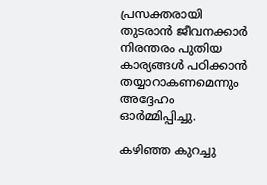പ്രസക്തരായി തുടരാൻ ജീവനക്കാർ നിരന്തരം പുതിയ കാര്യങ്ങൾ പഠിക്കാൻ തയ്യാറാകണമെന്നും അദ്ദേഹം ഓർമ്മിപ്പിച്ചു.

കഴിഞ്ഞ കുറച്ചു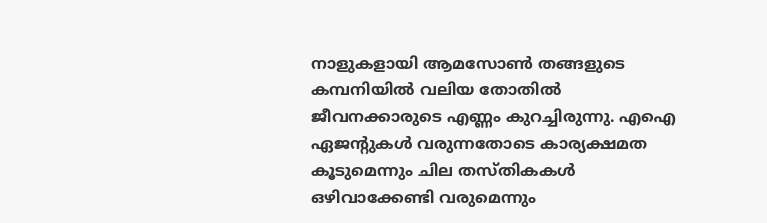നാളുകളായി ആമസോൺ തങ്ങളുടെ കമ്പനിയിൽ വലിയ തോതിൽ ജീവനക്കാരുടെ എണ്ണം കുറച്ചിരുന്നു. എഐ ഏജന്‍റുകൾ വരുന്നതോടെ കാര്യക്ഷമത കൂടുമെന്നും ചില തസ്തികകൾ ഒഴിവാക്കേണ്ടി വരുമെന്നും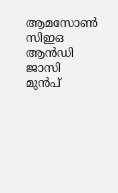ആമസോൺ സിഇഒ ആൻഡി ജാസി മുൻപ്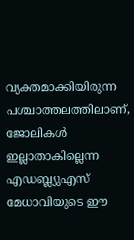വ്യക്തമാക്കിയിരുന്ന പശ്ചാത്തലത്തിലാണ്, ജോലികൾ ഇല്ലാതാകില്ലെന്ന എഡബ്ല്യുഎസ് മേധാവിയുടെ ഈ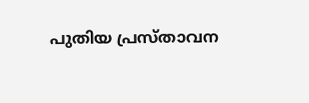പുതിയ പ്രസ്താവന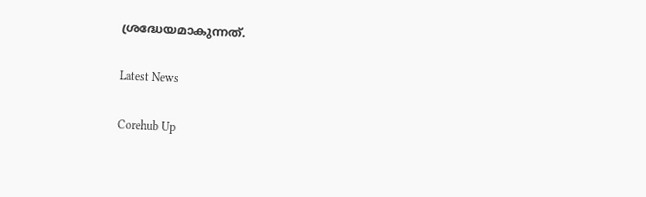ശ്രദ്ധേയമാകുന്നത്.

Latest News

Corehub Up